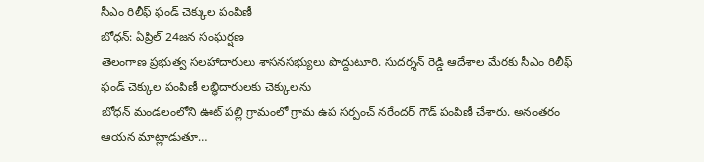సీఎం రిలీఫ్ ఫండ్ చెక్కుల పంపిణీ
బోధన్: ఏప్రిల్ 24జన సంఘర్షణ
తెలంగాణ ప్రభుత్వ సలహాదారులు శాసనసభ్యులు పొద్దుటూరి. సుదర్శన్ రెడ్డి ఆదేశాల మేరకు సీఎం రిలీఫ్ ఫండ్ చెక్కుల పంపిణీ లబ్ధిదారులకు చెక్కులను
బోధన్ మండలంలోని ఊట్ పల్లి గ్రామంలో గ్రామ ఉప సర్పంచ్ నరేందర్ గౌడ్ పంపిణీ చేశారు. అనంతరం ఆయన మాట్లాడుతూ…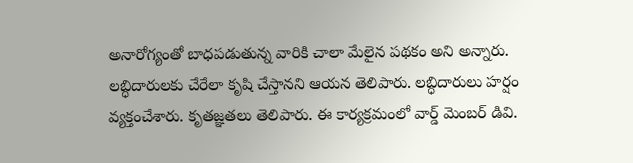అనారోగ్యంతో బాధపడుతున్న వారికి చాలా మేలైన పథకం అని అన్నారు. లబ్ధిదారులకు చేరేలా కృషి చేస్తానని ఆయన తెలిపారు. లబ్ధిదారులు హర్షం వ్యక్తంచేశారు. కృతజ్ఞతలు తెలిపారు. ఈ కార్యక్రమంలో వార్డ్ మెంబర్ డివి.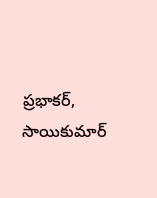ప్రభాకర్, సాయికుమార్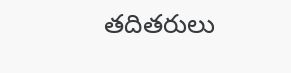తదితరులు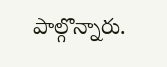పాల్గొన్నారు.